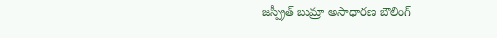జస్ప్రీత్ బుమ్రా అసాధారణ బౌలింగ్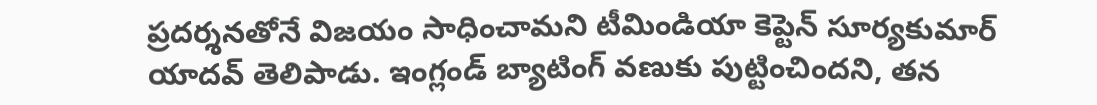ప్రదర్శనతోనే విజయం సాధించామని టీమిండియా కెప్టెన్ సూర్యకుమార్ యాదవ్ తెలిపాడు. ఇంగ్లండ్ బ్యాటింగ్ వణుకు పుట్టించిందని, తన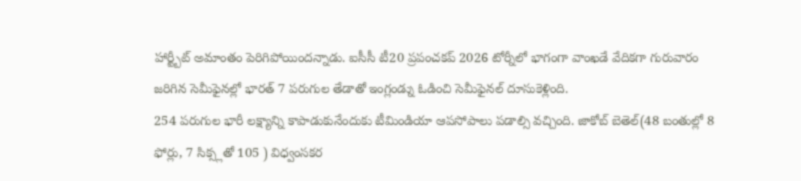హార్ట్బీట్ అమాంతం పెరిగిపోయిందన్నాడు. ఐసీసీ టీ20 ప్రపంచకప్ 2026 టోర్నీలో భాగంగా వాంఖడే వేదికగా గురువారం జరిగిన సెమీఫైనల్లో భారత్ 7 పరుగుల తేడాతో ఇంగ్లండ్ను ఓడించి సెమీఫైనల్ దూసుకెళ్లింది.
254 పరుగుల భారీ లక్ష్యాన్ని కాపాడుకునేందుకు టీమిండియా ఆపసోపాలు పడాల్సి వచ్చింది. జాకోబ్ బెతెల్(48 బంతుల్లో 8 ఫోర్లు, 7 సిక్స్లతో 105 ) విధ్వంసకర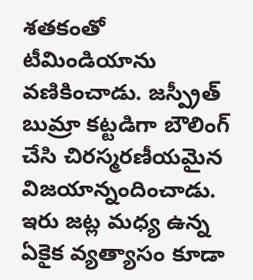శతకంతో టీమిండియాను వణికించాడు. జస్ప్రీత్ బుమ్రా కట్టడిగా బౌలింగ్ చేసి చిరస్మరణీయమైన విజయాన్నందించాడు. ఇరు జట్ల మధ్య ఉన్న ఏకైక వ్యత్యాసం కూడా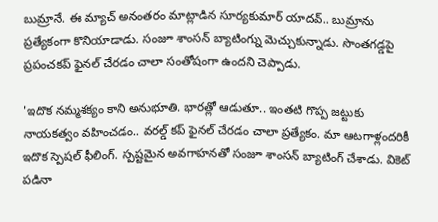బుమ్రానే. ఈ మ్యాచ్ అనంతరం మాట్లాడిన సూర్యకుమార్ యాదవ్.. బుమ్రాను ప్రత్యేకంగా కొనియాడాడు. సంజూ శాంసన్ బ్యాటింగ్ను మెచ్చుకున్నాడు. సొంతగడ్డపై ప్రపంచకప్ ఫైనల్ చేరడం చాలా సంతోషంగా ఉందని చెప్పాడు.

'ఇదొక నమ్మశక్యం కాని అనుభూతి. భారత్లో ఆడుతూ.. ఇంతటి గొప్ప జట్టుకు నాయకత్వం వహించడం.. వరల్డ్ కప్ ఫైనల్ చేరడం చాలా ప్రత్యేకం. మా ఆటగాళ్లందరికీ ఇదొక స్పెషల్ ఫీలింగ్. స్పష్టమైన అవగాహనతో సంజూ శాంసన్ బ్యాటింగ్ చేశాడు. వికెట్ పడినా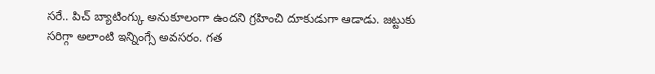సరే.. పిచ్ బ్యాటింగ్కు అనుకూలంగా ఉందని గ్రహించి దూకుడుగా ఆడాడు. జట్టుకు సరిగ్గా అలాంటి ఇన్నింగ్సే అవసరం. గత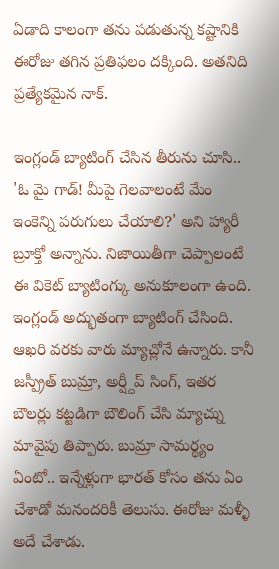ఏడాది కాలంగా తను పడుతున్న కష్టానికి ఈరోజు తగిన ప్రతిఫలం దక్కింది. అతనిది ప్రత్యేకమైన నాక్.

ఇంగ్లండ్ బ్యాటింగ్ చేసిన తీరును చూసి.. 'ఓ మై గాడ్! మీపై గెలవాలంటే మేం ఇంకెన్ని పరుగులు చేయాలి?' అని హ్యారీ బ్రూక్తో అన్నాను. నిజాయితీగా చెప్పాలంటే ఈ వికెట్ బ్యాటింగ్కు అనుకూలంగా ఉంది. ఇంగ్లండ్ అద్భుతంగా బ్యాటింగ్ చేసింది. ఆఖరి వరకు వారు మ్యాచ్లోనే ఉన్నారు. కానీ జస్ప్రీత్ బుమ్రా, అర్ష్దీప్ సింగ్, ఇతర బౌలర్లు కట్టడిగా బౌలింగ్ చేసి మ్యాచ్ను మావైపు తిప్పారు. బుమ్రా సామర్థ్యం ఏంటో.. ఇన్నేళ్లుగా భారత్ కోసం తను ఏం చేశాడో మనందరికీ తెలుసు. ఈరోజు మళ్ళీ అదే చేశాడు.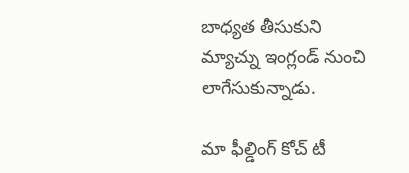బాధ్యత తీసుకుని మ్యాచ్ను ఇంగ్లండ్ నుంచి లాగేసుకున్నాడు.

మా ఫీల్డింగ్ కోచ్ టీ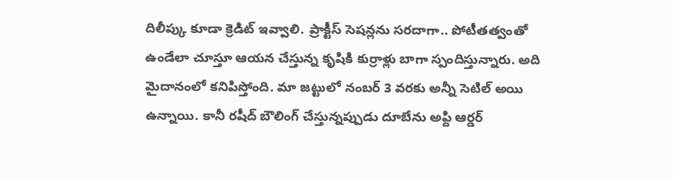దిలీప్కు కూడా క్రెడిట్ ఇవ్వాలి. ప్రాక్టీస్ సెషన్లను సరదాగా.. పోటీతత్వంతో ఉండేలా చూస్తూ ఆయన చేస్తున్న కృషికి కుర్రాళ్లు బాగా స్పందిస్తున్నారు. అది మైదానంలో కనిపిస్తోంది. మా జట్టులో నంబర్ 3 వరకు అన్నీ సెటిల్ అయి ఉన్నాయి. కానీ రషీద్ బౌలింగ్ చేస్తున్నప్పుడు దూబేను అప్ది ఆర్డర్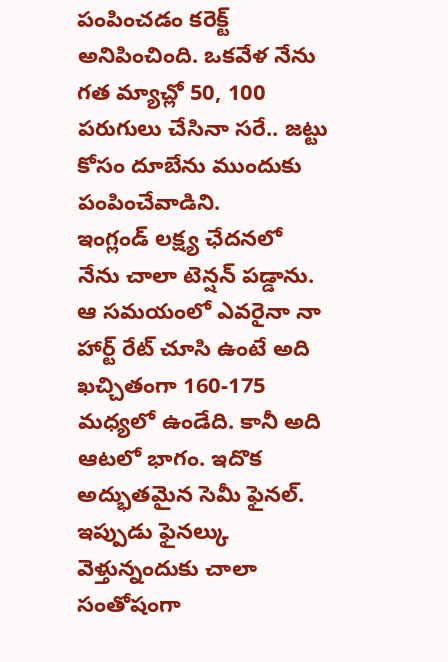పంపించడం కరెక్ట్ అనిపించింది. ఒకవేళ నేను గత మ్యాచ్లో 50, 100 పరుగులు చేసినా సరే.. జట్టు కోసం దూబేను ముందుకు పంపించేవాడిని.
ఇంగ్లండ్ లక్ష్య ఛేదనలో నేను చాలా టెన్షన్ పడ్డాను. ఆ సమయంలో ఎవరైనా నా హార్ట్ రేట్ చూసి ఉంటే అది ఖచ్చితంగా 160-175 మధ్యలో ఉండేది. కానీ అది ఆటలో భాగం. ఇదొక అద్భుతమైన సెమీ ఫైనల్. ఇప్పుడు ఫైనల్కు వెళ్తున్నందుకు చాలా సంతోషంగా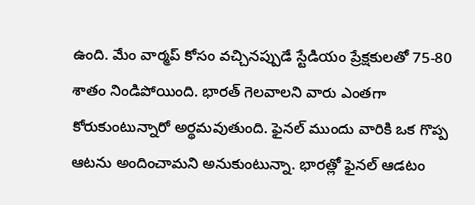ఉంది. మేం వార్మప్ కోసం వచ్చినప్పుడే స్టేడియం ప్రేక్షకులతో 75-80 శాతం నిండిపోయింది. భారత్ గెలవాలని వారు ఎంతగా కోరుకుంటున్నారో అర్థమవుతుంది. ఫైనల్ ముందు వారికి ఒక గొప్ప ఆటను అందించామని అనుకుంటున్నా. భారత్లో ఫైనల్ ఆడటం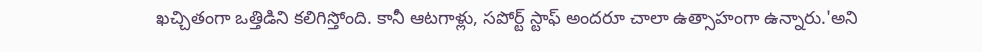ఖచ్చితంగా ఒత్తిడిని కలిగిస్తోంది. కానీ ఆటగాళ్లు, సపోర్ట్ స్టాఫ్ అందరూ చాలా ఉత్సాహంగా ఉన్నారు.'అని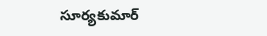సూర్యకుమార్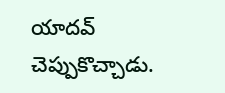యాదవ్ చెప్పుకొచ్చాడు.